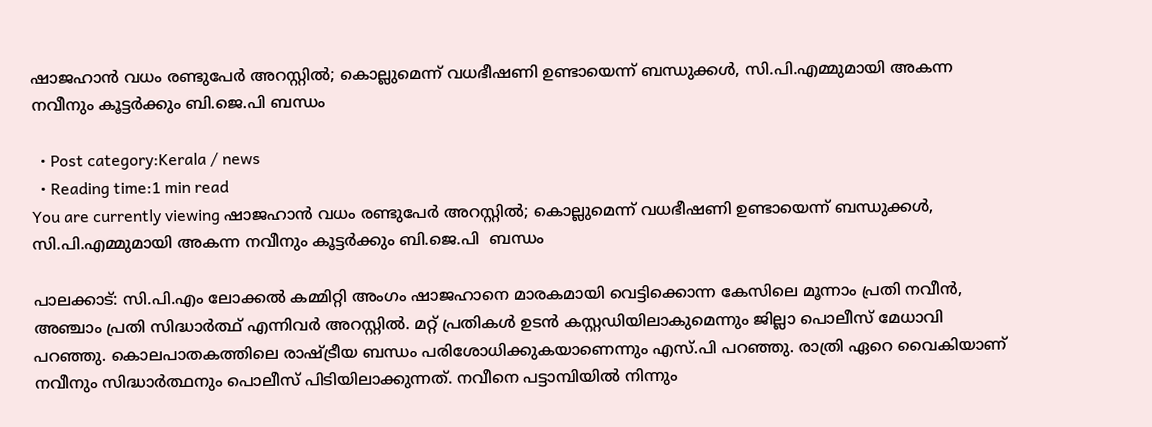ഷാജഹാൻ വധം രണ്ടുപേർ അറസ്റ്റിൽ; കൊല്ലുമെന്ന് വധഭീഷണി ഉണ്ടായെന്ന് ബന്ധുക്കൾ, സി.പി.എമ്മുമായി അകന്ന നവീനും കൂട്ടർക്കും ബി.ജെ.പി ബന്ധം

  • Post category:Kerala / news
  • Reading time:1 min read
You are currently viewing ഷാജഹാൻ വധം രണ്ടുപേർ അറസ്റ്റിൽ; കൊല്ലുമെന്ന് വധഭീഷണി ഉണ്ടായെന്ന് ബന്ധുക്കൾ, സി.പി.എമ്മുമായി അകന്ന നവീനും കൂട്ടർക്കും ബി.ജെ.പി  ബന്ധം

പാലക്കാട്: സി.പി.എം ലോക്കൽ കമ്മിറ്റി അംഗം ഷാജഹാനെ മാരകമായി വെട്ടിക്കൊന്ന കേസിലെ മൂന്നാം പ്രതി നവീന്‍, അഞ്ചാം പ്രതി സിദ്ധാര്‍ത്ഥ് എന്നിവർ അറസ്റ്റിൽ. മറ്റ് പ്രതികള്‍ ഉടന്‍ കസ്റ്റഡിയിലാകുമെന്നും ജില്ലാ പൊലീസ് മേധാവി പറഞ്ഞു. കൊലപാതകത്തിലെ രാഷ്ട്രീയ ബന്ധം പരിശോധിക്കുകയാണെന്നും എസ്‍.പി പറഞ്ഞു. രാത്രി ഏറെ വൈകിയാണ് നവീനും സിദ്ധാര്‍ത്ഥനും പൊലീസ് പിടിയിലാക്കുന്നത്. നവീനെ പട്ടാമ്പിയില്‍ നിന്നും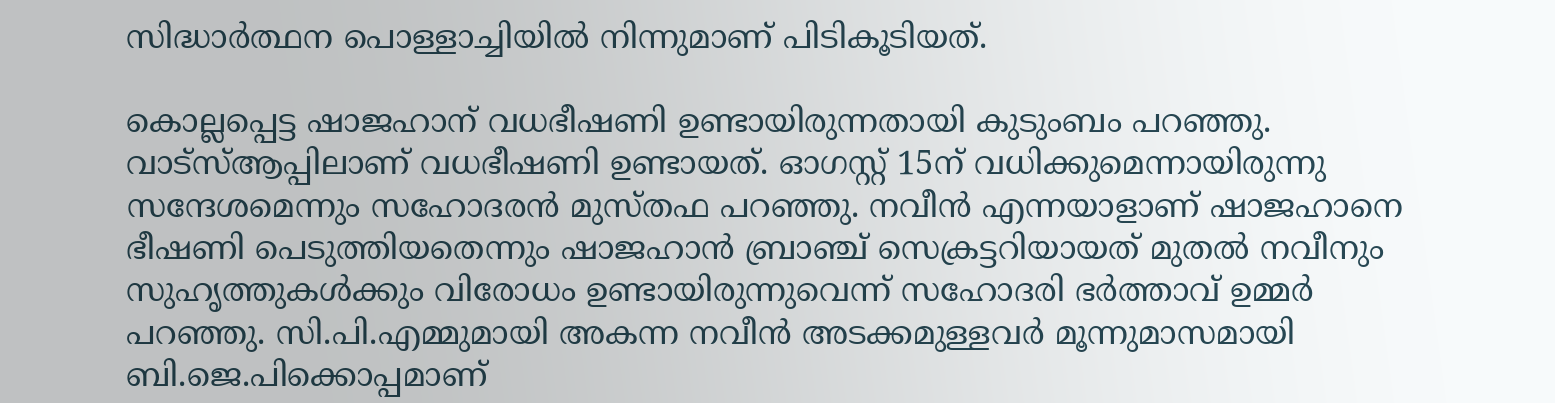സിദ്ധാര്‍ത്ഥന പൊള്ളാച്ചിയില്‍ നിന്നുമാണ് പിടികൂടിയത്.

കൊല്ലപ്പെട്ട ഷാജഹാന് വധഭീഷണി ഉണ്ടായിരുന്നതായി കുടുംബം പറഞ്ഞു. വാട്‍സ്ആപ്പിലാണ് വധഭീഷണി ഉണ്ടായത്. ഓഗസ്റ്റ് 15ന് വധിക്കുമെന്നായിരുന്നു സന്ദേശമെന്നും സഹോദരൻ മുസ്തഫ പറഞ്ഞു. നവീൻ എന്നയാളാണ് ഷാജഹാനെ ഭീഷണി പെടുത്തിയതെന്നും ഷാജഹാൻ ബ്രാഞ്ച് സെക്രട്ടറിയായത് മുതൽ നവീനും സുഹൃത്തുകൾക്കും വിരോധം ഉണ്ടായിരുന്നുവെന്ന് സഹോദരി ഭർത്താവ് ഉമ്മർ പറഞ്ഞു. സി.പി.എമ്മുമായി അകന്ന നവീൻ അടക്കമുള്ളവർ മൂന്നുമാസമായി ബി.ജെ.പിക്കൊപ്പമാണ്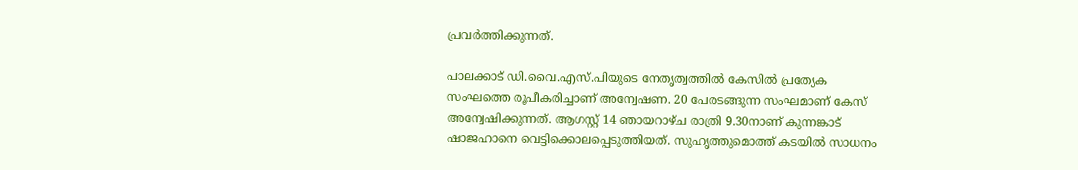പ്രവർത്തിക്കുന്നത്.

പാലക്കാട് ഡി.വൈ.എസ്.പിയുടെ നേതൃത്വത്തിൽ കേസിൽ പ്രത്യേക സംഘത്തെ രൂപീകരിച്ചാണ് അന്വേഷണ. 20 പേരടങ്ങുന്ന സംഘമാണ് കേസ് അന്വേഷിക്കുന്നത്. ആഗസ്റ്റ് 14 ഞായറാഴ്‌ച രാത്രി 9.30നാണ് കുന്നങ്കാട് ഷാജഹാനെ വെട്ടിക്കൊലപ്പെടുത്തിയത്. സുഹൃത്തുമൊത്ത് കടയില്‍ സാധനം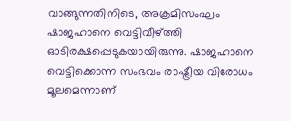വാങ്ങുന്നതിനിടെ, അക്രമിസംഘം ഷാജഹാനെ വെട്ടിവീഴ്ത്തി ഓടിരക്ഷപ്പെടുകയായിരുന്നു. ഷാജഹാനെ വെട്ടിക്കൊന്ന സംഭവം രാഷ്ട്രീയ വിരോധം മൂലമെന്നാണ്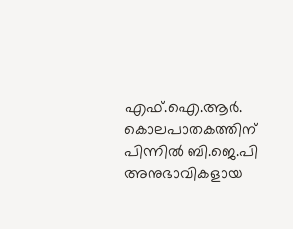എഫ്.ഐ.ആർ. കൊലപാതകത്തിന് പിന്നിൽ ബി.ജെ.പി അനുഭാവികളായ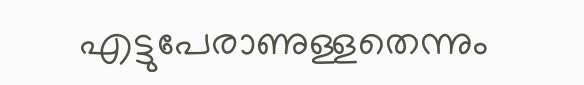എട്ടുപേരാണുള്ളതെന്നും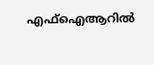എഫ്ഐആറിൽ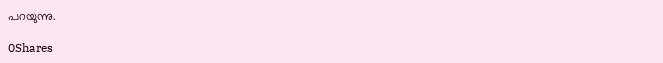പറയുന്നു.

0Shares